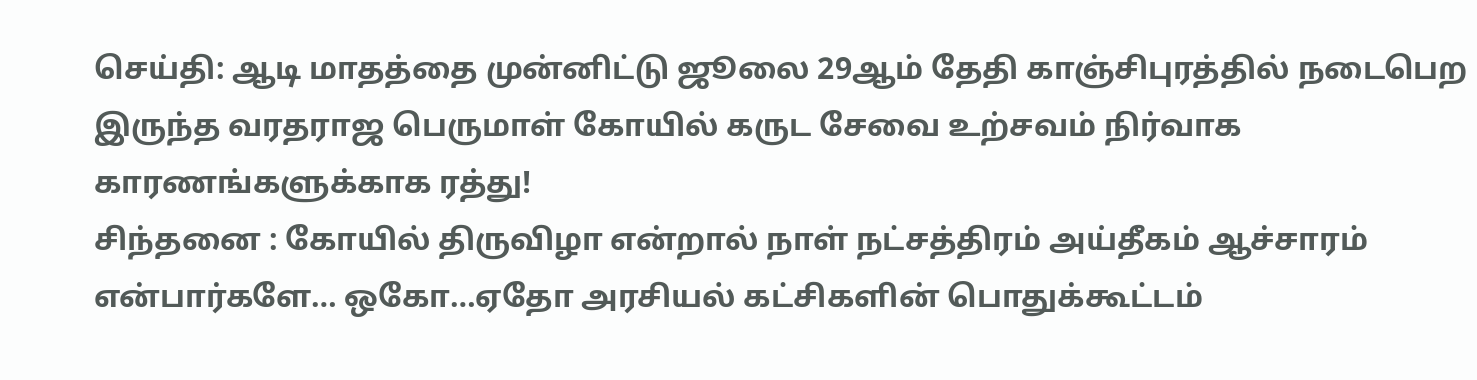செய்தி: ஆடி மாதத்தை முன்னிட்டு ஜூலை 29ஆம் தேதி காஞ்சிபுரத்தில் நடைபெற இருந்த வரதராஜ பெருமாள் கோயில் கருட சேவை உற்சவம் நிர்வாக காரணங்களுக்காக ரத்து!
சிந்தனை : கோயில் திருவிழா என்றால் நாள் நட்சத்திரம் அய்தீகம் ஆச்சாரம் என்பார்களே… ஒகோ…ஏதோ அரசியல் கட்சிகளின் பொதுக்கூட்டம்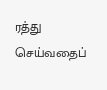ரத்து செய்வதைப்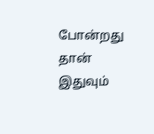போன்றது தான் இதுவும்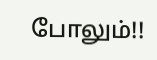போலும்!!